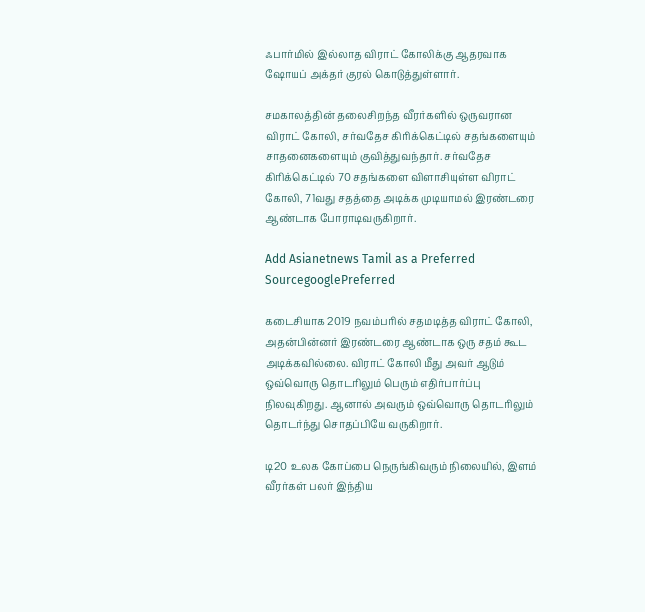ஃபார்மில் இல்லாத விராட் கோலிக்கு ஆதரவாக ஷோயப் அக்தர் குரல் கொடுத்துள்ளார்.

சமகாலத்தின் தலைசிறந்த வீரர்களில் ஒருவரான விராட் கோலி, சர்வதேச கிரிக்கெட்டில் சதங்களையும் சாதனைகளையும் குவித்துவந்தார். சர்வதேச கிரிக்கெட்டில் 70 சதங்களை விளாசியுள்ள விராட் கோலி, 71வது சதத்தை அடிக்க முடியாமல் இரண்டரை ஆண்டாக போராடிவருகிறார்.

Add Asianetnews Tamil as a Preferred SourcegooglePreferred

கடைசியாக 2019 நவம்பரில் சதமடித்த விராட் கோலி, அதன்பின்னர் இரண்டரை ஆண்டாக ஒரு சதம் கூட அடிக்கவில்லை. விராட் கோலி மீது அவர் ஆடும் ஒவ்வொரு தொடரிலும் பெரும் எதிர்பார்ப்பு நிலவுகிறது. ஆனால் அவரும் ஒவ்வொரு தொடரிலும் தொடர்ந்து சொதப்பியே வருகிறார்.

டி20 உலக கோப்பை நெருங்கிவரும் நிலையில், இளம் வீரர்கள் பலர் இந்திய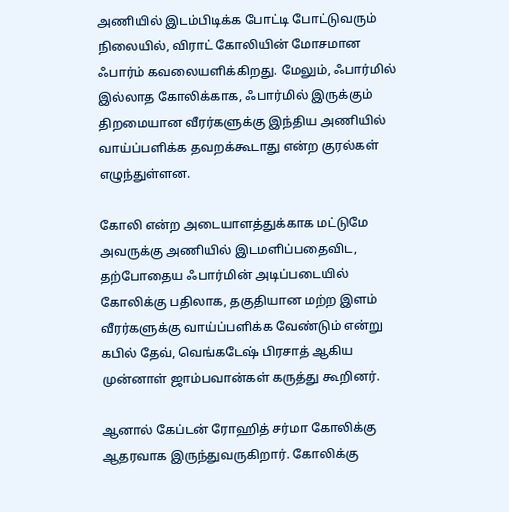அணியில் இடம்பிடிக்க போட்டி போட்டுவரும் நிலையில், விராட் கோலியின் மோசமான ஃபார்ம் கவலையளிக்கிறது. மேலும், ஃபார்மில் இல்லாத கோலிக்காக, ஃபார்மில் இருக்கும் திறமையான வீரர்களுக்கு இந்திய அணியில் வாய்ப்பளிக்க தவறக்கூடாது என்ற குரல்கள் எழுந்துள்ளன.

கோலி என்ற அடையாளத்துக்காக மட்டுமே அவருக்கு அணியில் இடமளிப்பதைவிட, தற்போதைய ஃபார்மின் அடிப்படையில் கோலிக்கு பதிலாக, தகுதியான மற்ற இளம் வீரர்களுக்கு வாய்ப்பளிக்க வேண்டும் என்று கபில் தேவ், வெங்கடேஷ் பிரசாத் ஆகிய முன்னாள் ஜாம்பவான்கள் கருத்து கூறினர்.

ஆனால் கேப்டன் ரோஹித் சர்மா கோலிக்கு ஆதரவாக இருந்துவருகிறார். கோலிக்கு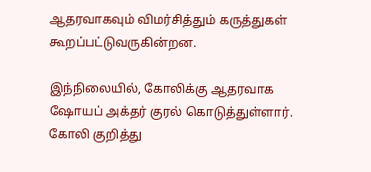ஆதரவாகவும் விமர்சித்தும் கருத்துகள் கூறப்பட்டுவருகின்றன.

இந்நிலையில், கோலிக்கு ஆதரவாக ஷோயப் அக்தர் குரல் கொடுத்துள்ளார். கோலி குறித்து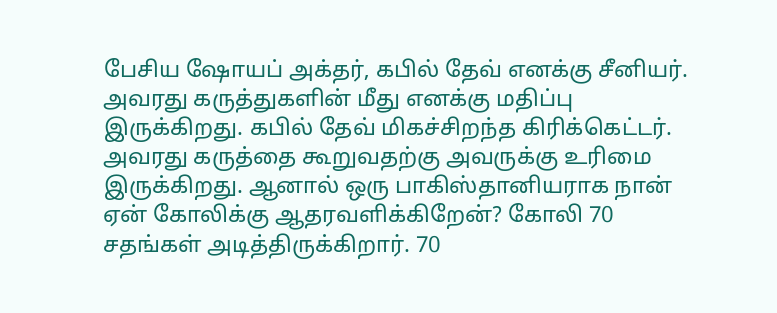பேசிய ஷோயப் அக்தர், கபில் தேவ் எனக்கு சீனியர். அவரது கருத்துகளின் மீது எனக்கு மதிப்பு இருக்கிறது. கபில் தேவ் மிகச்சிறந்த கிரிக்கெட்டர். அவரது கருத்தை கூறுவதற்கு அவருக்கு உரிமை இருக்கிறது. ஆனால் ஒரு பாகிஸ்தானியராக நான் ஏன் கோலிக்கு ஆதரவளிக்கிறேன்? கோலி 70 சதங்கள் அடித்திருக்கிறார். 70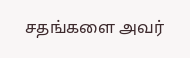சதங்களை அவர்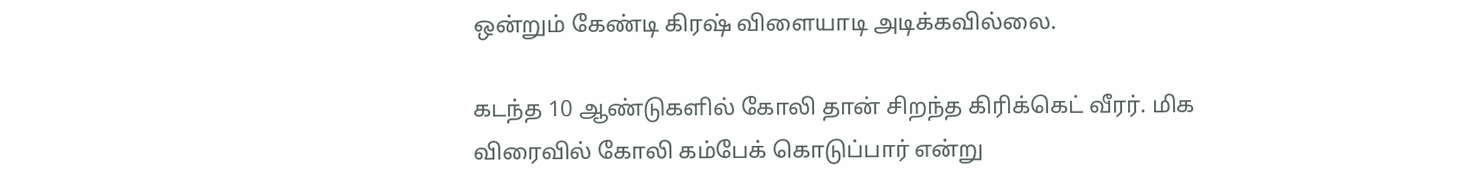ஒன்றும் கேண்டி கிரஷ் விளையாடி அடிக்கவில்லை.

கடந்த 10 ஆண்டுகளில் கோலி தான் சிறந்த கிரிக்கெட் வீரர். மிக விரைவில் கோலி கம்பேக் கொடுப்பார் என்று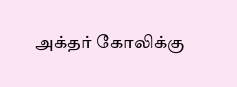அக்தர் கோலிக்கு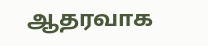ஆதரவாக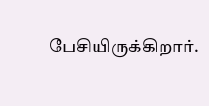பேசியிருக்கிறார்.